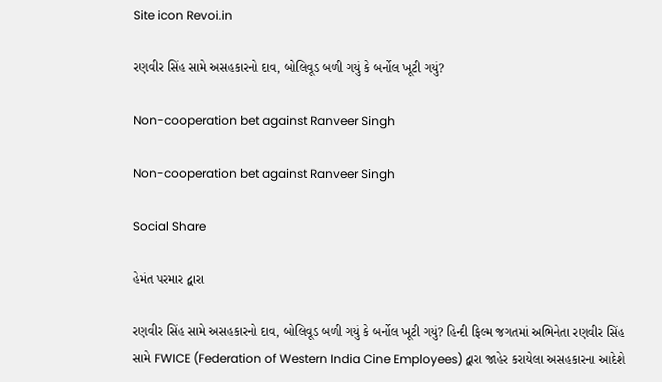Site icon Revoi.in

રણવીર સિંહ સામે અસહકારનો દાવ, બોલિવૂડ બળી ગયું કે બર્નોલ ખૂટી ગયું?

Non-cooperation bet against Ranveer Singh

Non-cooperation bet against Ranveer Singh

Social Share

હેમંત પરમાર દ્વારા

રણવીર સિંહ સામે અસહકારનો દાવ, બોલિવૂડ બળી ગયું કે બર્નોલ ખૂટી ગયું? હિન્દી ફિલ્મ જગતમાં અભિનેતા રણવીર સિંહ સામે FWICE (Federation of Western India Cine Employees) દ્વારા જાહેર કરાયેલા અસહકારના આદેશે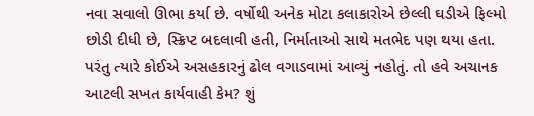નવા સવાલો ઊભા કર્યા છે. વર્ષોથી અનેક મોટા કલાકારોએ છેલ્લી ઘડીએ ફિલ્મો છોડી દીધી છે, સ્ક્રિપ્ટ બદલાવી હતી, નિર્માતાઓ સાથે મતભેદ પણ થયા હતા. પરંતુ ત્યારે કોઈએ અસહકારનું ઢોલ વગાડવામાં આવ્યું નહોતું. તો હવે અચાનક આટલી સખત કાર્યવાહી કેમ? શું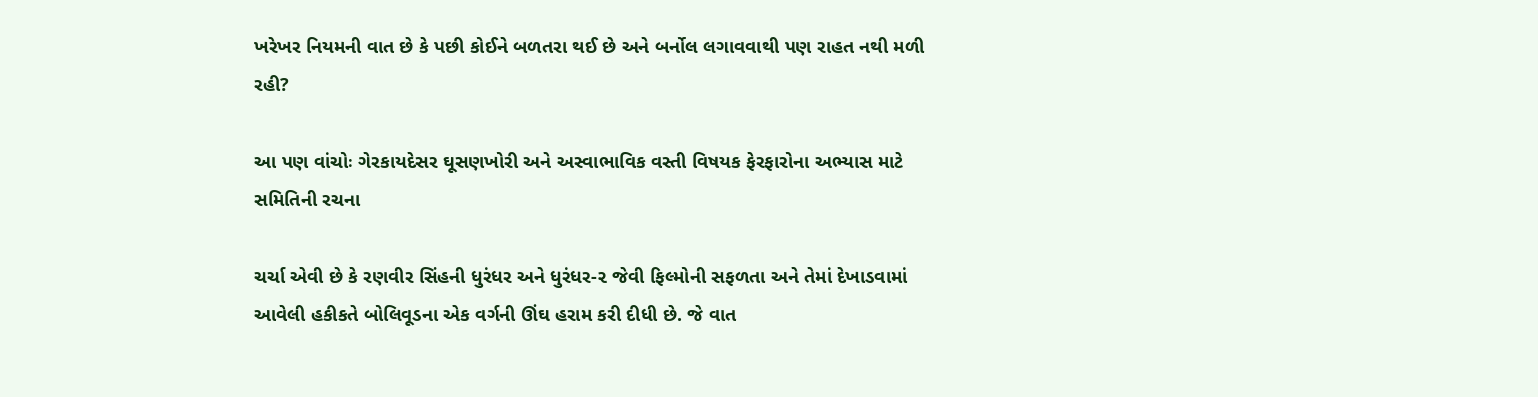ખરેખર નિયમની વાત છે કે પછી કોઈને બળતરા થઈ છે અને બર્નોલ લગાવવાથી પણ રાહત નથી મળી રહી?

આ પણ વાંચોઃ ગેરકાયદેસર ઘૂસણખોરી અને અસ્વાભાવિક વસ્તી વિષયક ફેરફારોના અભ્યાસ માટે સમિતિની રચના

ચર્ચા એવી છે કે રણવીર સિંહની ધુરંધર અને ધુરંધર-૨ જેવી ફિલ્મોની સફળતા અને તેમાં દેખાડવામાં આવેલી હકીકતે બોલિવૂડના એક વર્ગની ઊંઘ હરામ કરી દીધી છે. જે વાત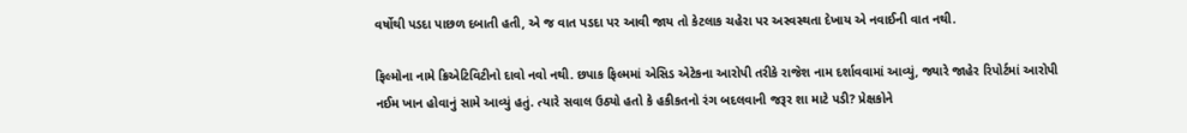વર્ષોથી પડદા પાછળ દબાતી હતી, એ જ વાત પડદા પર આવી જાય તો કેટલાક ચહેરા પર અસ્વસ્થતા દેખાય એ નવાઈની વાત નથી.

ફિલ્મોના નામે ક્રિએટિવિટીનો દાવો નવો નથી. છપાક ફિલ્મમાં એસિડ એટેકના આરોપી તરીકે રાજેશ નામ દર્શાવવામાં આવ્યું, જ્યારે જાહેર રિપોર્ટમાં આરોપી નઈમ ખાન હોવાનું સામે આવ્યું હતું. ત્યારે સવાલ ઉઠ્યો હતો કે હકીકતનો રંગ બદલવાની જરૂર શા માટે પડી? પ્રેક્ષકોને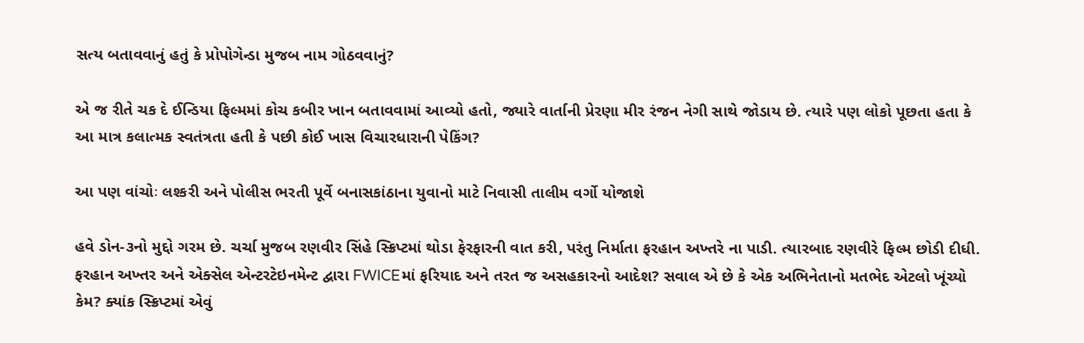સત્ય બતાવવાનું હતું કે પ્રોપોગેન્ડા મુજબ નામ ગોઠવવાનું?

એ જ રીતે ચક દે ઈન્ડિયા ફિલ્મમાં કોચ કબીર ખાન બતાવવામાં આવ્યો હતો, જ્યારે વાર્તાની પ્રેરણા મીર રંજન નેગી સાથે જોડાય છે. ત્યારે પણ લોકો પૂછતા હતા કે આ માત્ર કલાત્મક સ્વતંત્રતા હતી કે પછી કોઈ ખાસ વિચારધારાની પેકિંગ?

આ પણ વાંચોઃ લશ્કરી અને પોલીસ ભરતી પૂર્વે બનાસકાંઠાના યુવાનો માટે નિવાસી તાલીમ વર્ગો યોજાશે

હવે ડોન-૩નો મુદ્દો ગરમ છે. ચર્ચા મુજબ રણવીર સિંહે સ્ક્રિપ્ટમાં થોડા ફેરફારની વાત કરી, પરંતુ નિર્માતા ફરહાન અખ્તરે ના પાડી. ત્યારબાદ રણવીરે ફિલ્મ છોડી દીધી. ફરહાન અખ્તર અને એક્સેલ એન્ટરટેઇનમેન્ટ દ્વારા FWICEમાં ફરિયાદ અને તરત જ અસહકારનો આદેશ? સવાલ એ છે કે એક અભિનેતાનો મતભેદ એટલો ખૂંચ્યો કેમ? ક્યાંક સ્ક્રિપ્ટમાં એવું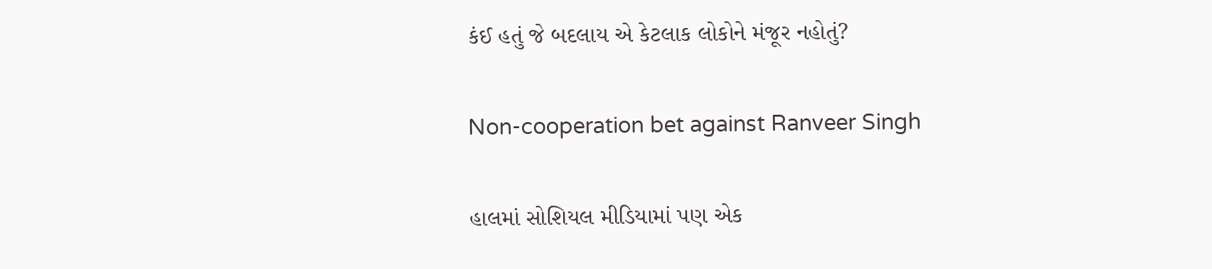કંઈ હતું જે બદલાય એ કેટલાક લોકોને મંજૂર નહોતું?

Non-cooperation bet against Ranveer Singh

હાલમાં સોશિયલ મીડિયામાં પણ એક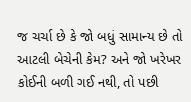જ ચર્ચા છે કે જો બધું સામાન્ય છે તો આટલી બેચેની કેમ? અને જો ખરેખર કોઈની બળી ગઈ નથી, તો પછી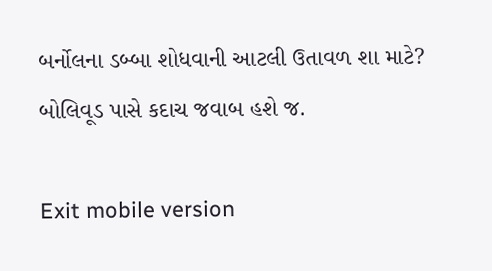બર્નોલના ડબ્બા શોધવાની આટલી ઉતાવળ શા માટે? બોલિવૂડ પાસે કદાચ જવાબ હશે જ.

Exit mobile version